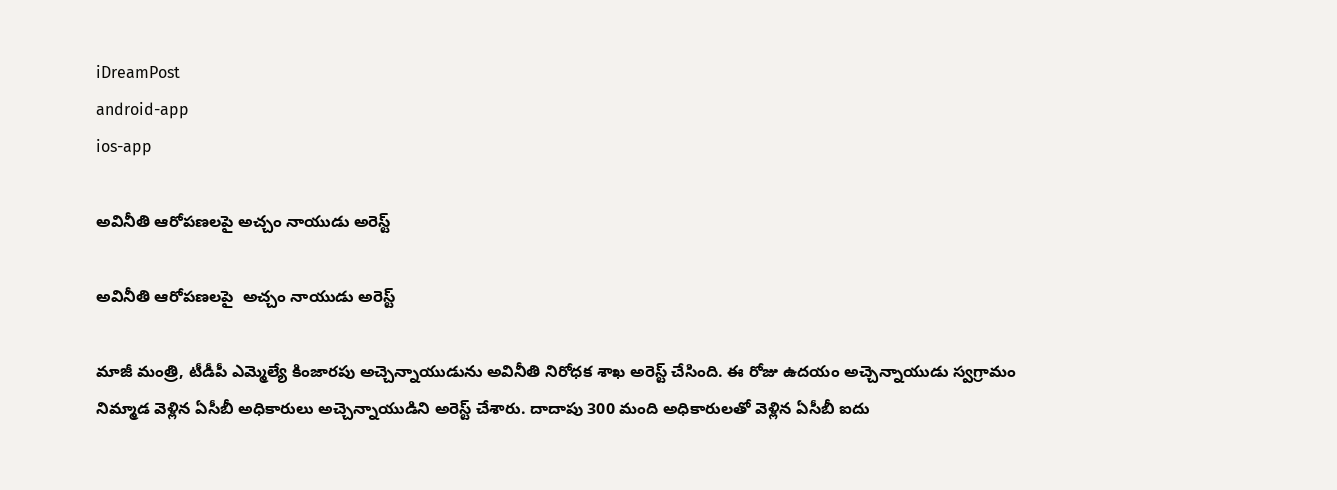iDreamPost
android-app
ios-app

అవినీతి ఆరోపణలపై అచ్చం నాయుడు అరెస్ట్

అవినీతి ఆరోపణలపై  అచ్చం నాయుడు అరెస్ట్

మాజీ మంత్రి, టీడీపీ ఎమ్మెల్యే కింజారపు అచ్చెన్నాయుడును అవినీతి నిరోధక శాఖ అరెస్ట్‌ చేసింది. ఈ రోజు ఉదయం అచ్చెన్నాయుడు స్వగ్రామం నిమ్మాడ వెళ్లిన ఏసీబీ అధికారులు అచ్చెన్నాయుడిని అరెస్ట్‌ చేశారు. దాదాపు 300 మంది అధికారులతో వెళ్లిన ఏసీబీ ఐదు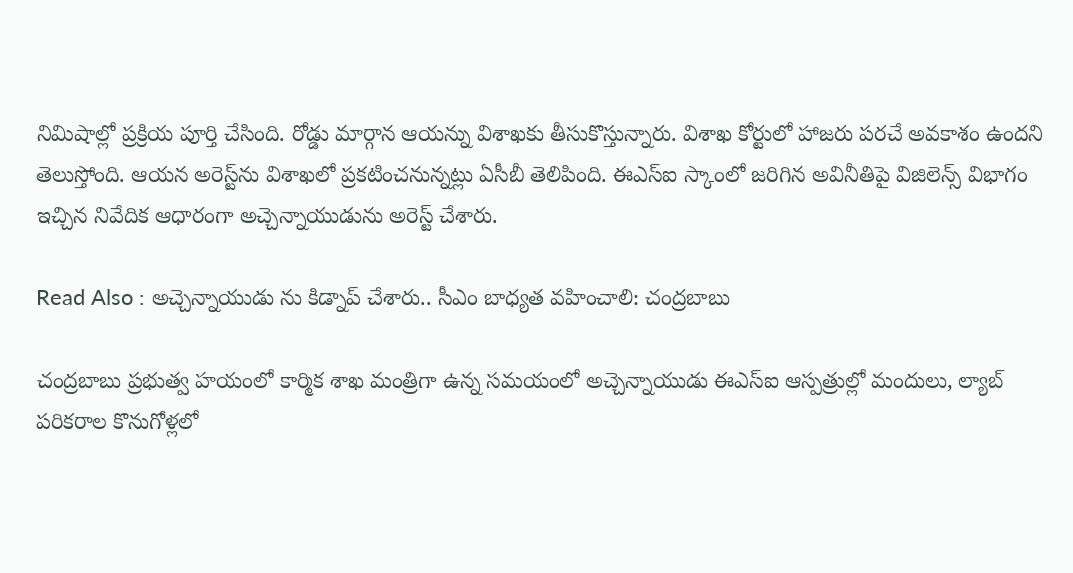నిమిషాల్లో ప్రక్రియ పూర్తి చేసింది. రోడ్డు మార్గాన ఆయన్ను విశాఖకు తీసుకొస్తున్నారు. విశాఖ కోర్టులో హాజరు పరచే అవకాశం ఉందని తెలుస్తోంది. ఆయన అరెస్ట్‌ను విశాఖలో ప్రకటించనున్నట్లు ఏసీబీ తెలిపింది. ఈఎస్‌ఐ స్కాంలో జరిగిన అవినీతిపై విజిలెన్స్‌ విభాగం ఇచ్చిన నివేదిక ఆధారంగా అచ్చెన్నాయుడును అరెస్ట్‌ చేశారు.

Read Also : అచ్చెన్నాయుడు ను కిడ్నాప్ చేశారు.. సీఎం బాధ్యత వహించాలి: చంద్రబాబు

చంద్రబాబు ప్రభుత్వ హయంలో కార్మిక శాఖ మంత్రిగా ఉన్న సమయంలో అచ్చెన్నాయుడు ఈఎస్‌ఐ ఆస్పత్రుల్లో మందులు, ల్యాబ్‌ పరికరాల కొనుగోళ్లలో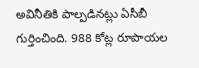అవినీతికి పాల్పడినట్లు ఏసీబీ గుర్తించింది. 988 కోట్ల రూపాయల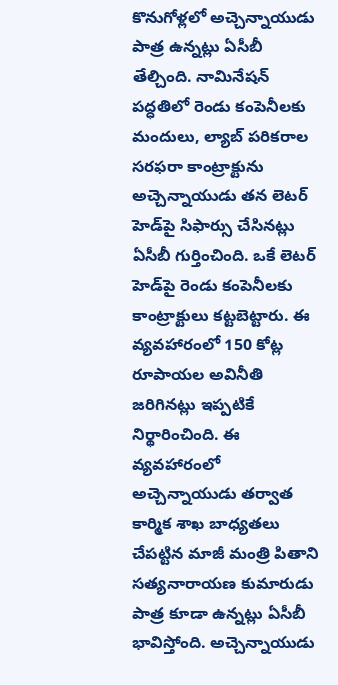కొనుగోళ్లలో అచ్చెన్నాయుడు పాత్ర ఉన్నట్లు ఏసీబీ తేల్చింది. నామినేషన్‌ పద్ధతిలో రెండు కంపెనీలకు మందులు, ల్యాబ్‌ పరికరాల సరఫరా కాంట్రాక్టును అచ్చెన్నాయుడు తన లెటర్‌ హెడ్‌పై సిఫార్సు చేసినట్లు ఏసీబీ గుర్తించింది. ఒకే లెటర్‌ హెడ్‌పై రెండు కంపెనీలకు కాంట్రాక్టులు కట్టబెట్టారు. ఈ వ్యవహారంలో 150 కోట్ల రూపాయల అవినీతి జరిగినట్లు ఇప్పటికే నిర్థారించింది. ఈ వ్యవహారంలో అచ్చెన్నాయుడు తర్వాత కార్మిక శాఖ బాధ్యతలు చేపట్టిన మాజీ మంత్రి పితాని సత్యనారాయణ కుమారుడు పాత్ర కూడా ఉన్నట్లు ఏసీబీ భావిస్తోంది. అచ్చెన్నాయుడు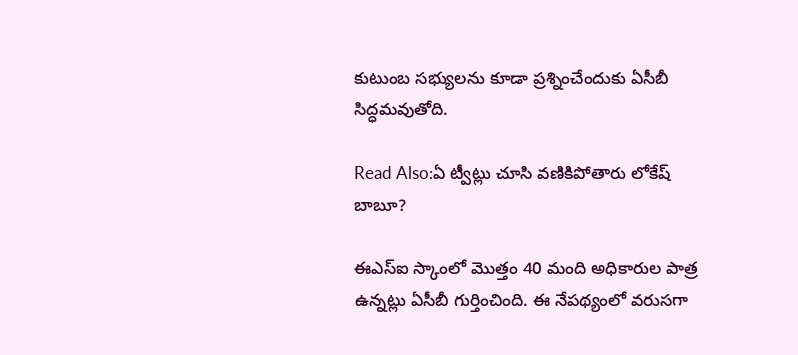కుటుంబ సభ్యులను కూడా ప్రశ్నించేందుకు ఏసీబీ సిద్ధమవుతోది.

Read Also:ఏ ట్వీట్లు చూసి వణికిపోతారు లోకేష్ బాబూ?

ఈఎస్‌ఐ స్కాంలో మొత్తం 40 మంది అధికారుల పాత్ర ఉన్నట్లు ఏసీబీ గుర్తించింది. ఈ నేపథ్యంలో వరుసగా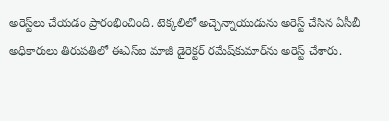అరెస్ట్‌లు చేయడం ప్రారంభించింది. టెక్కలిలో అచ్చెన్నాయుడును అరెస్ట్‌ చేసిన ఏసీబీ అధికారులు తిరుపతిలో ఈఎస్‌ఐ మాజీ డైరెక్టర్‌ రమేష్‌కుమార్‌ను అరెస్ట్‌ చేశారు.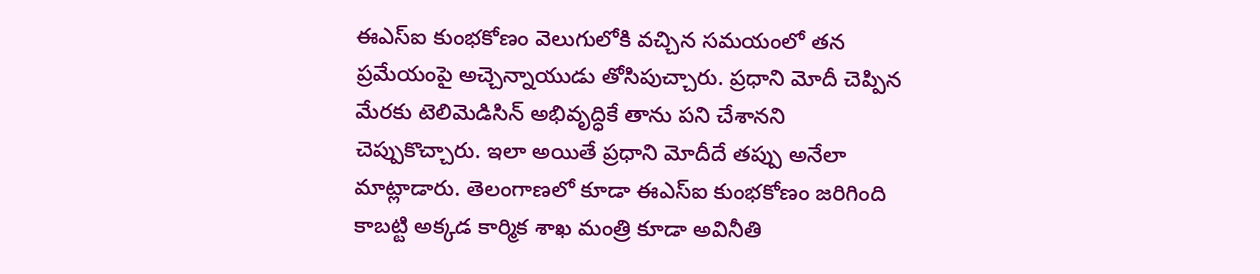ఈఎస్‌ఐ కుంభకోణం వెలుగులోకి వచ్చిన సమయంలో తన ప్రమేయంపై అచ్చెన్నాయుడు తోసిపుచ్చారు. ప్రధాని మోదీ చెప్పిన మేరకు టెలిమెడిసిన్‌ అభివృద్ధికే తాను పని చేశానని చెప్పుకొచ్చారు. ఇలా అయితే ప్రధాని మోదీదే తప్పు అనేలా మాట్లాడారు. తెలంగాణలో కూడా ఈఎస్‌ఐ కుంభకోణం జరిగింది కాబట్టి అక్కడ కార్మిక శాఖ మంత్రి కూడా అవినీతి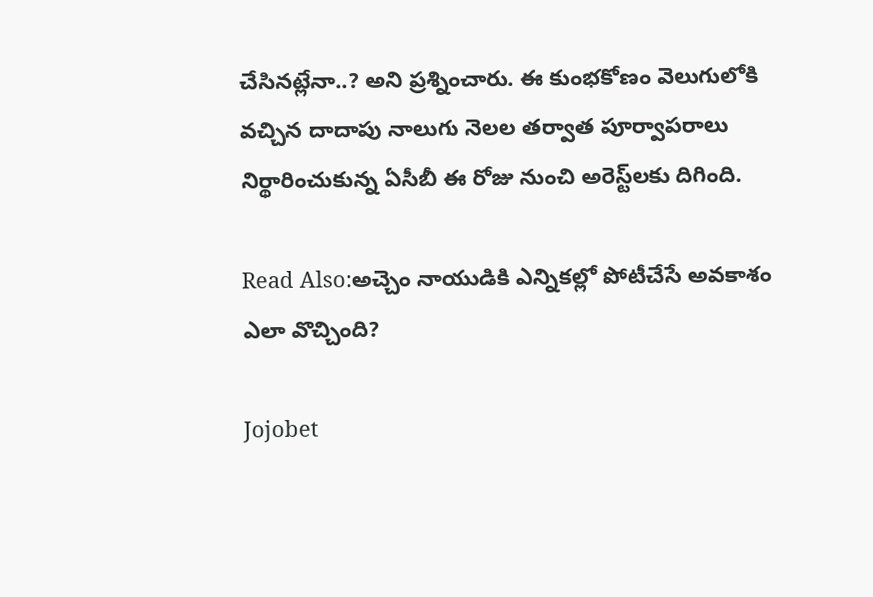చేసినట్లేనా..? అని ప్రశ్నించారు. ఈ కుంభకోణం వెలుగులోకి వచ్చిన దాదాపు నాలుగు నెలల తర్వాత పూర్వాపరాలు నిర్థారించుకున్న ఏసీబీ ఈ రోజు నుంచి అరెస్ట్‌లకు దిగింది.

Read Also:అచ్చెం నాయుడికి ఎన్నికల్లో పోటీచేసే అవకాశం ఎలా వొచ్చింది?

Jojobet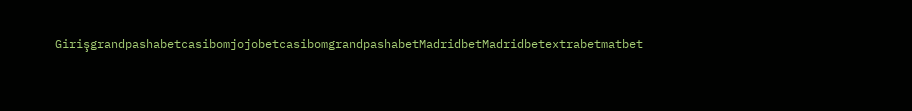GirişgrandpashabetcasibomjojobetcasibomgrandpashabetMadridbetMadridbetextrabetmatbet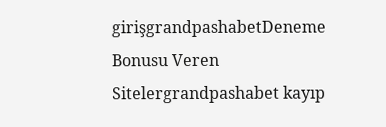girişgrandpashabetDeneme Bonusu Veren Sitelergrandpashabet kayıp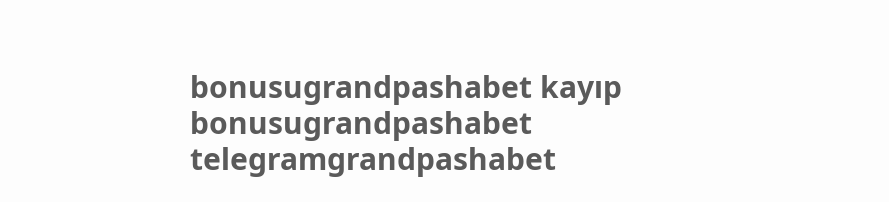bonusugrandpashabet kayıp bonusugrandpashabet telegramgrandpashabet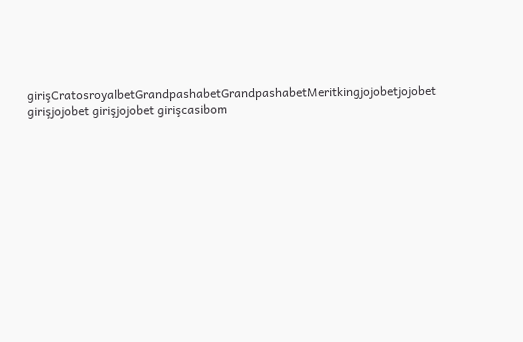girişCratosroyalbetGrandpashabetGrandpashabetMeritkingjojobetjojobet girişjojobet girişjojobet girişcasibom